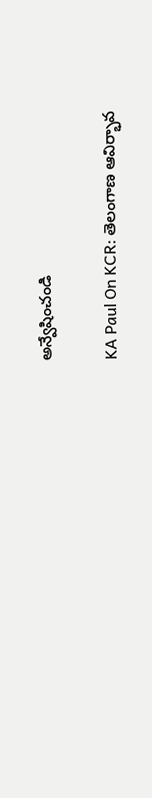అన్వేషించండి

KA Paul On KCR: తెలంగాణ ఆవిర్భావ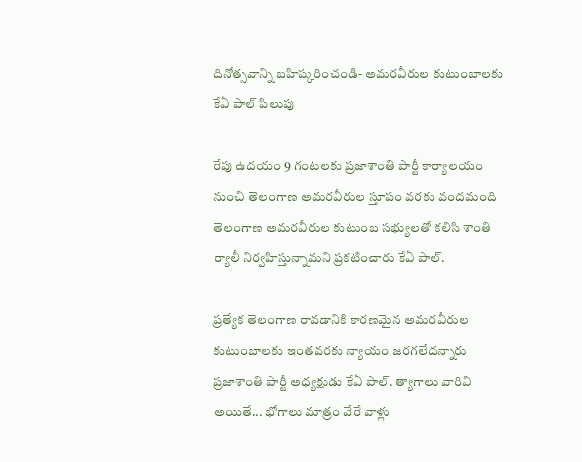దినోత్సవాన్ని బహిష్కరించండి- అమరవీరుల కుటుంబాలకు కేఏ పాల్ పిలుపు

రేపు ఉదయం 9 గంటలకు ప్రజాశాంతి పార్టీ కార్యాలయం నుంచి తెలంగాణ అమరవీరుల స్తూపం వరకు వందమంది తెలంగాణ అమరవీరుల కుటుంబ సభ్యులతో కలిసి శాంతి ర్యాలీ నిర్వహిస్తున్నామని ప్రకటించారు కేఏ పాల్.

ప్రత్యేక తెలంగాణ రావడానికి కారణమైన అమరవీరుల కుటుంబాలకు ఇంతవరకు న్యాయం జరగలేదన్నారు ప్రజాశాంతి పార్టీ అధ్యక్షుడు కేఏ పాల్. త్యాగాలు వారివి అయితే... భోగాలు మాత్రం వేరే వాళ్లు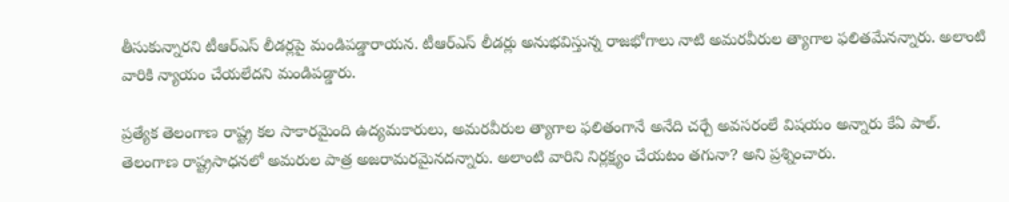తీసుకున్నారని టీఆర్‌ఎస్‌ లీడర్లపై మండిపడ్డారాయన. టీఆర్‌ఎస్‌ లీడర్లు అనుభవిస్తున్న రాజభోగాలు నాటి అమరవీరుల త్యాగాల ఫలితమేనన్నారు. అలాంటి వారికి న్యాయం చేయలేదని మండిపడ్డారు.

ప్రత్యేక తెలంగాణ రాష్ట్ర కల సాకారమైంది ఉద్యమకారులు, అమరవీరుల త్యాగాల ఫలితంగానే అనేది చర్చే అవసరంలే విషయం అన్నారు కేఏ పాల్. తెలంగాణ రాష్ట్రసాధనలో అమరుల పాత్ర అజరామరమైనదన్నారు. అలాంటి వారిని నిర్లక్ష్యం చేయటం తగునా? అని ప్రశ్నించారు.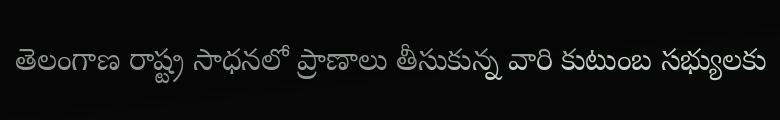తెలంగాణ రాష్ట్ర సాధనలో ప్రాణాలు తీసుకున్న వారి కుటుంబ సభ్యులకు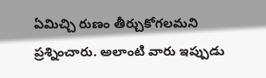ఏమిచ్చి రుణం తీర్చుకోగలమని ప్రశ్నించారు. అలాంటి వారు ఇప్పుడు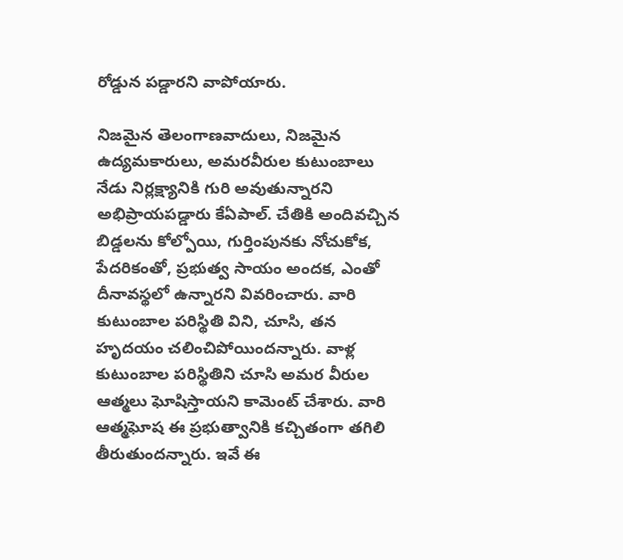రోడ్డున పడ్డారని వాపోయారు.

నిజమైన తెలంగాణవాదులు, నిజమైన ఉద్యమకారులు, అమరవీరుల కుటుంబాలు నేడు నిర్లక్ష్యానికి గురి అవుతున్నారని అభిప్రాయపడ్డారు కేఏపాల్. చేతికి అందివచ్చిన బిడ్డలను కోల్పోయి, గుర్తింపునకు నోచుకోక, పేదరికంతో, ప్రభుత్వ సాయం అందక, ఎంతో దీనావస్థలో ఉన్నారని వివరించారు. వారి కుటుంబాల పరిస్థితి విని, చూసి, తన హృదయం చలించిపోయిందన్నారు. వాళ్ల కుటుంబాల పరిస్థితిని చూసి అమర వీరుల ఆత్మలు ఘోషిస్తాయని కామెంట్ చేశారు. వారి ఆత్మఘోష ఈ ప్రభుత్వానికి కచ్చితంగా తగిలి తీరుతుందన్నారు. ఇవే ఈ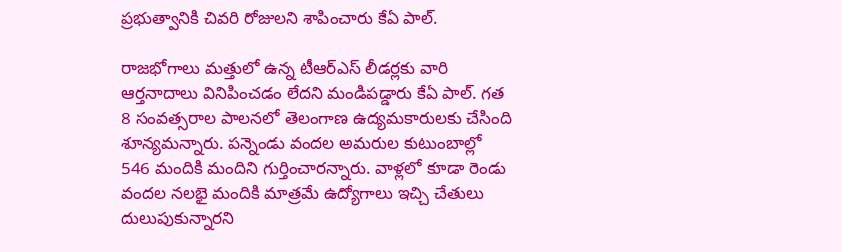ప్రభుత్వానికి చివరి రోజులని శాపించారు కేఏ పాల్.

రాజభోగాలు మత్తులో ఉన్న టీఆర్‌ఎస్ లీడర్లకు వారి ఆర్తనాదాలు వినిపించడం లేదని మండిపడ్డారు కేఏ పాల్. గత 8 సంవత్సరాల పాలనలో తెలంగాణ ఉద్యమకారులకు చేసింది శూన్యమన్నారు. పన్నెండు వందల అమరుల కుటుంబాల్లో 546 మందికి మందిని గుర్తించారన్నారు. వాళ్లలో కూడా రెండు వందల నలభై మందికి మాత్రమే ఉద్యోగాలు ఇచ్చి చేతులు దులుపుకున్నారని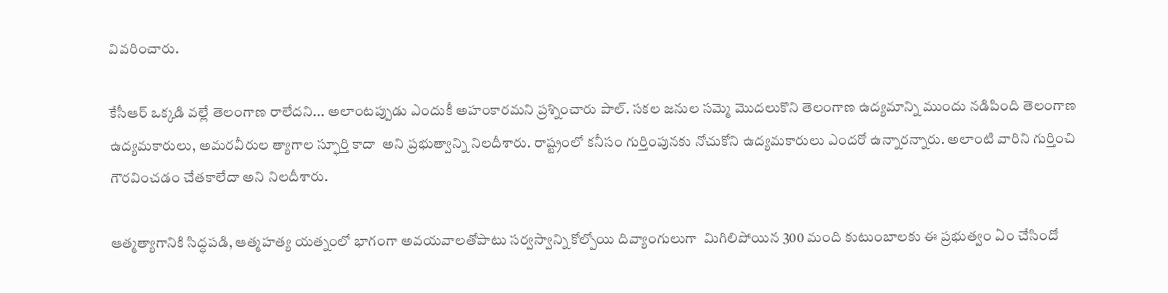వివరించారు.

కేసీఆర్ ఒక్కడి వల్లే తెలంగాణ రాలేదని... అలాంటప్పుడు ఎందుకీ అహంకారమని ప్రశ్నించారు పాల్. సకల జనుల సమ్మె మొదలుకొని తెలంగాణ ఉద్యమాన్ని ముందు నడిపింది తెలంగాణ ఉద్యమకారులు, అమరవీరుల త్యాగాల స్ఫూర్తి కాదా  అని ప్రభుత్వాన్ని నిలదీశారు. రాష్ట్రంలో కనీసం గుర్తింపునకు నోచుకోని ఉద్యమకారులు ఎందరో ఉన్నారన్నారు. అలాంటి వారిని గుర్తించి గౌరవించడం చేతకాలేదా అని నిలదీశారు.

ఆత్మత్యాగానికి సిద్ధపడి, ఆత్మహత్య యత్నంలో భాగంగా అవయవాలతోపాటు సర్వస్వాన్ని కోల్పోయి దివ్యాంగులుగా  మిగిలిపోయిన 300 మంది కుటుంబాలకు ఈ ప్రభుత్వం ఏం చేసిందో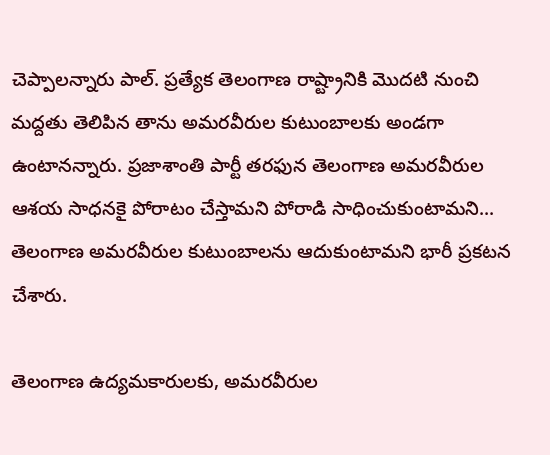చెప్పాలన్నారు పాల్. ప్రత్యేక తెలంగాణ రాష్ట్రానికి మొదటి నుంచి మద్దతు తెలిపిన తాను అమరవీరుల కుటుంబాలకు అండగా ఉంటానన్నారు. ప్రజాశాంతి పార్టీ తరఫున తెలంగాణ అమరవీరుల ఆశయ సాధనకై పోరాటం చేస్తామని పోరాడి సాధించుకుంటామని... తెలంగాణ అమరవీరుల కుటుంబాలను ఆదుకుంటామని భారీ ప్రకటన చేశారు.

తెలంగాణ ఉద్యమకారులకు, అమరవీరుల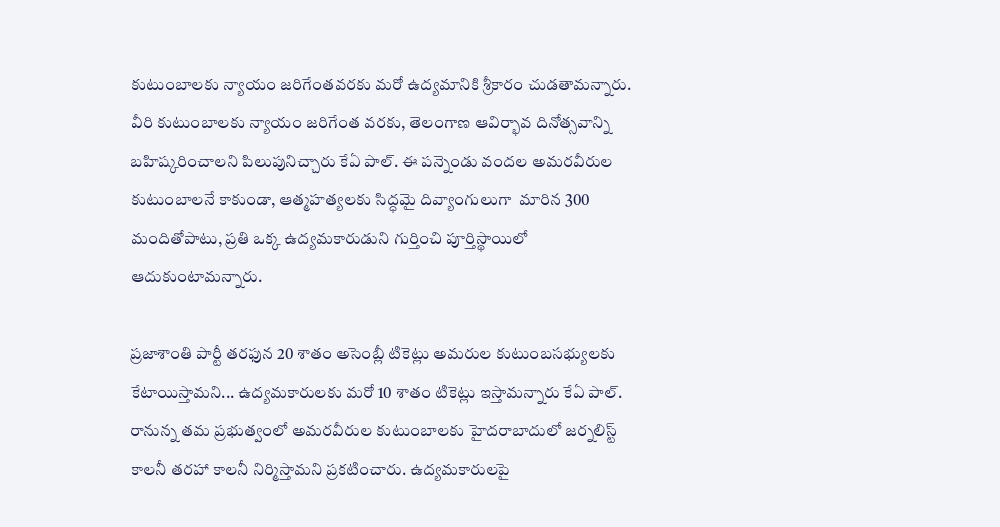కుటుంబాలకు న్యాయం జరిగేంతవరకు మరో ఉద్యమానికి శ్రీకారం చుడతామన్నారు. వీరి కుటుంబాలకు న్యాయం జరిగేంత వరకు, తెలంగాణ ఆవిర్భావ దినోత్సవాన్ని బహిష్కరించాలని పిలుపునిచ్చారు కేఏ పాల్. ఈ పన్నెండు వందల అమరవీరుల కుటుంబాలనే కాకుండా, ఆత్మహత్యలకు సిద్ధమై దివ్యాంగులుగా  మారిన 300 మందితోపాటు, ప్రతి ఒక్క ఉద్యమకారుడుని గుర్తించి పూర్తిస్థాయిలో ఆదుకుంటామన్నారు.

ప్రజాశాంతి పార్టీ తరఫున 20 శాతం అసెంబ్లీ టికెట్లు అమరుల కుటుంబసభ్యులకు కేటాయిస్తామని... ఉద్యమకారులకు మరో 10 శాతం టికెట్లు ఇస్తామన్నారు కేఏ పాల్. రానున్న తమ ప్రభుత్వంలో అమరవీరుల కుటుంబాలకు హైదరాబాదులో జర్నలిస్ట్ కాలనీ తరహా కాలనీ నిర్మిస్తామని ప్రకటించారు. ఉద్యమకారులపై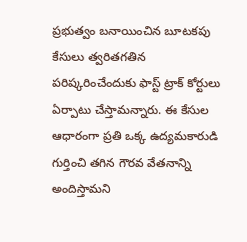ప్రభుత్వం బనాయించిన బూటకపు కేసులు త్వరితగతిన పరిష్కరించేందుకు ఫాస్ట్ ట్రాక్ కోర్టులు ఏర్పాటు చేస్తామన్నారు. ఈ కేసుల ఆధారంగా ప్రతి ఒక్క ఉద్యమకారుడి గుర్తించి తగిన గౌరవ వేతనాన్ని అందిస్తామని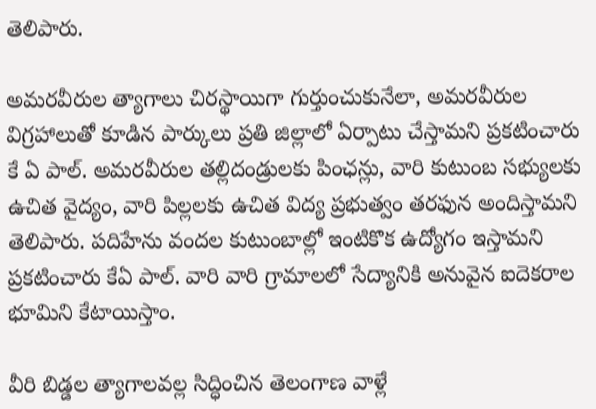తెలిపారు.

అమరవీరుల త్యాగాలు చిరస్థాయిగా గుర్తుంచుకునేలా, అమరవీరుల విగ్రహాలుతో కూడిన పార్కులు ప్రతి జిల్లాలో ఏర్పాటు చేస్తామని ప్రకటించారు కే ఏ పాల్. అమరవీరుల తల్లిదండ్రులకు పింఛన్లు, వారి కుటుంబ సభ్యులకు ఉచిత వైద్యం, వారి పిల్లలకు ఉచిత విద్య ప్రభుత్వం తరఫున అందిస్తామని తెలిపారు. పదిహేను వందల కుటుంబాల్లో ఇంటికొక ఉద్యోగం ఇస్తామని ప్రకటించారు కేఏ పాల్. వారి వారి గ్రామాలలో సేద్యానికి అనువైన ఐదెకరాల భూమిని కేటాయిస్తాం.

వీరి బిడ్డల త్యాగాలవల్ల సిద్ధించిన తెలంగాణ వాళ్లే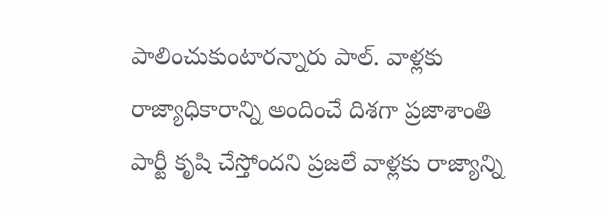పాలించుకుంటారన్నారు పాల్. వాళ్లకు రాజ్యాధికారాన్ని అందించే దిశగా ప్రజాశాంతి పార్టీ కృషి చేస్తోందని ప్రజలే వాళ్లకు రాజ్యాన్ని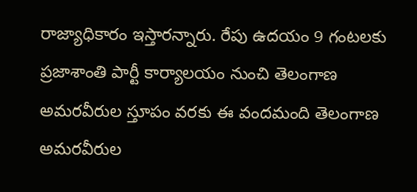రాజ్యాధికారం ఇస్తారన్నారు. రేపు ఉదయం 9 గంటలకు ప్రజాశాంతి పార్టీ కార్యాలయం నుంచి తెలంగాణ అమరవీరుల స్తూపం వరకు ఈ వందమంది తెలంగాణ అమరవీరుల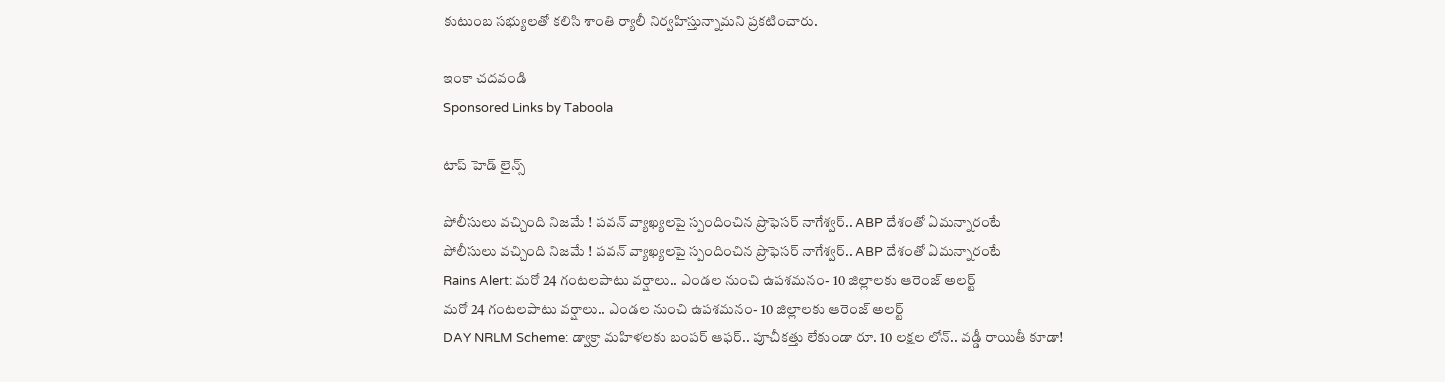కుటుంబ సభ్యులతో కలిసి శాంతి ర్యాలీ నిర్వహిస్తున్నామని ప్రకటించారు.

ఇంకా చదవండి
Sponsored Links by Taboola

టాప్ హెడ్ లైన్స్

పోలీసులు వచ్చింది నిజమే ! పవన్ వ్యాఖ్యలపై స్పందించిన ప్రొఫెసర్ నాగేశ్వర్.. ABP దేశంతో ఏమన్నారంటే
పోలీసులు వచ్చింది నిజమే ! పవన్ వ్యాఖ్యలపై స్పందించిన ప్రొఫెసర్ నాగేశ్వర్.. ABP దేశంతో ఏమన్నారంటే
Rains Alert: మరో 24 గంటలపాటు వర్షాలు.. ఎండల నుంచి ఉపశమనం- 10 జిల్లాలకు ఆరెంజ్ అలర్ట్
మరో 24 గంటలపాటు వర్షాలు.. ఎండల నుంచి ఉపశమనం- 10 జిల్లాలకు ఆరెంజ్ అలర్ట్
DAY NRLM Scheme: డ్వాక్రా మహిళలకు బంపర్ ఆఫర్.. పూచీకత్తు లేకుండా రూ. 10 లక్షల లోన్.. వడ్డీ రాయితీ కూడా!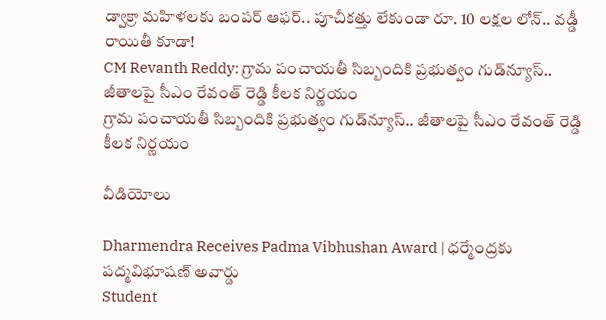డ్వాక్రా మహిళలకు బంపర్ ఆఫర్.. పూచీకత్తు లేకుండా రూ. 10 లక్షల లోన్.. వడ్డీ రాయితీ కూడా!
CM Revanth Reddy: గ్రామ పంచాయతీ సిబ్బందికి ప్రభుత్వం గుడ్‌న్యూస్.. జీతాలపై సీఎం రేవంత్ రెడ్డి కీలక నిర్ణయం
గ్రామ పంచాయతీ సిబ్బందికి ప్రభుత్వం గుడ్‌న్యూస్.. జీతాలపై సీఎం రేవంత్ రెడ్డి కీలక నిర్ణయం

వీడియోలు

Dharmendra Receives Padma Vibhushan Award | ధర్మేంద్రకు పద్మవిభూషణ్ అవార్డు
Student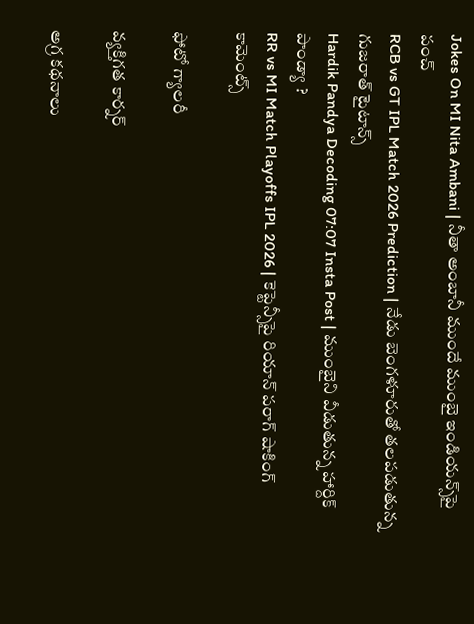Jokes On MI Nita Ambani | నీతా అంబానీ ముందే ముంబై ఇండియన్స్‌పై పంచ్
RCB vs GT IPL Match 2026 Prediction | నేడు బెంగళూరుతో తలపడుతున్న గుజరాత్ టైటాన్స్
Hardik Pandya Decoding 07:07 Insta Post | ముంబైని వీడుతున్న హార్దిక్ పాండ్యా ?
RR vs MI Match Playoffs IPL 2026 | కెప్టెన్సీపై రియాన్ పరాగ్ షాకింగ్ కామెంట్స్

ఫోటో గ్యాలరీ

వ్యక్తిగత కార్నర్

అగ్ర కథనాలు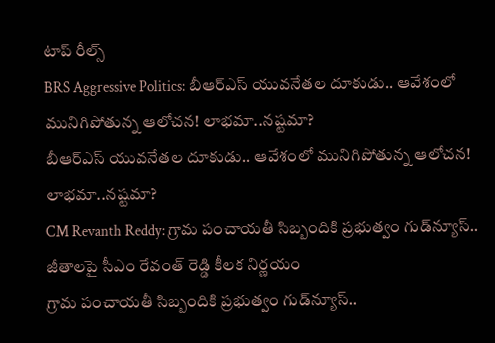టాప్ రీల్స్
BRS Aggressive Politics: బీఆర్ఎస్ యువనేతల దూకుడు.. ఆవేశంలో మునిగిపోతున్న ఆలోచన! లాభమా..నష్టమా?
బీఆర్ఎస్ యువనేతల దూకుడు.. ఆవేశంలో మునిగిపోతున్న ఆలోచన! లాభమా..నష్టమా?
CM Revanth Reddy: గ్రామ పంచాయతీ సిబ్బందికి ప్రభుత్వం గుడ్‌న్యూస్.. జీతాలపై సీఎం రేవంత్ రెడ్డి కీలక నిర్ణయం
గ్రామ పంచాయతీ సిబ్బందికి ప్రభుత్వం గుడ్‌న్యూస్..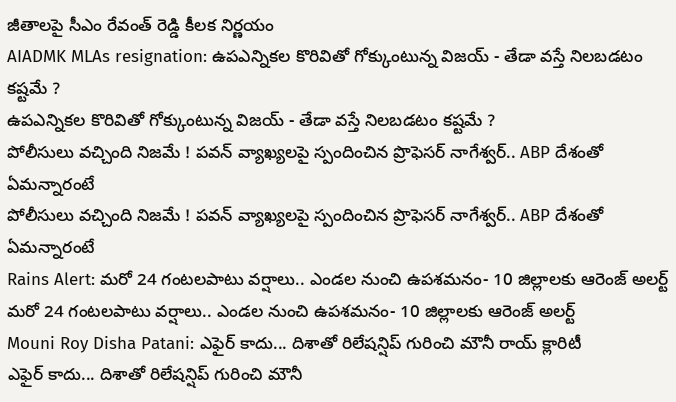జీతాలపై సీఎం రేవంత్ రెడ్డి కీలక నిర్ణయం
AIADMK MLAs resignation: ఉపఎన్నికల కొరివితో గోక్కుంటున్న విజయ్ - తేడా వస్తే నిలబడటం కష్టమే ?
ఉపఎన్నికల కొరివితో గోక్కుంటున్న విజయ్ - తేడా వస్తే నిలబడటం కష్టమే ?
పోలీసులు వచ్చింది నిజమే ! పవన్ వ్యాఖ్యలపై స్పందించిన ప్రొఫెసర్ నాగేశ్వర్.. ABP దేశంతో ఏమన్నారంటే
పోలీసులు వచ్చింది నిజమే ! పవన్ వ్యాఖ్యలపై స్పందించిన ప్రొఫెసర్ నాగేశ్వర్.. ABP దేశంతో ఏమన్నారంటే
Rains Alert: మరో 24 గంటలపాటు వర్షాలు.. ఎండల నుంచి ఉపశమనం- 10 జిల్లాలకు ఆరెంజ్ అలర్ట్
మరో 24 గంటలపాటు వర్షాలు.. ఎండల నుంచి ఉపశమనం- 10 జిల్లాలకు ఆరెంజ్ అలర్ట్
Mouni Roy Disha Patani: ఎఫైర్ కాదు... దిశాతో రిలేషన్షిప్ గురించి మౌనీ రాయ్ క్లారిటీ
ఎఫైర్ కాదు... దిశాతో రిలేషన్షిప్ గురించి మౌనీ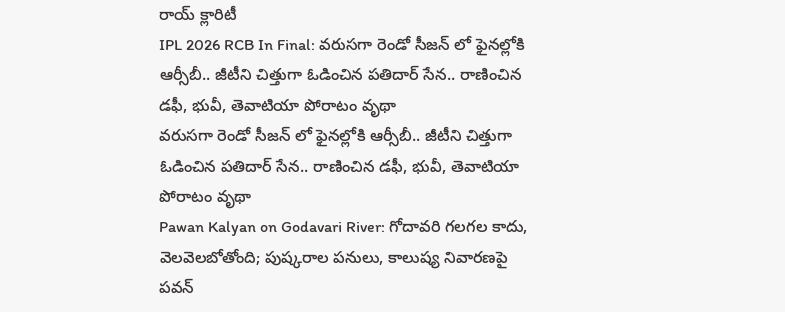రాయ్ క్లారిటీ
IPL 2026 RCB In Final: వ‌రుస‌గా రెండో సీజన్ లో ఫైన‌ల్లోకి ఆర్సీబీ.. జీటీని చిత్తుగా ఓడించిన ప‌తిదార్ సేన‌.. రాణించిన డ‌ఫీ, భువీ, తెవాటియా పోరాటం వృథా
వ‌రుస‌గా రెండో సీజన్ లో ఫైన‌ల్లోకి ఆర్సీబీ.. జీటీని చిత్తుగా ఓడించిన ప‌తిదార్ సేన‌.. రాణించిన డ‌ఫీ, భువీ, తెవాటియా పోరాటం వృథా
Pawan Kalyan on Godavari River: గోదావరి గలగల కాదు, వెలవెలబోతోంది; పుష్కరాల పనులు, కాలుష్య నివారణపై పవన్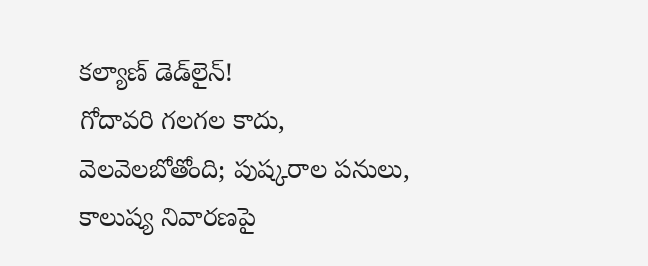కల్యాణ్‌ డెడ్‌లైన్!
గోదావరి గలగల కాదు, వెలవెలబోతోంది; పుష్కరాల పనులు, కాలుష్య నివారణపై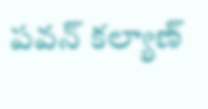పవన్ కల్యాణ్‌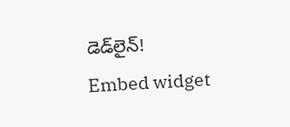డెడ్‌లైన్!
Embed widget